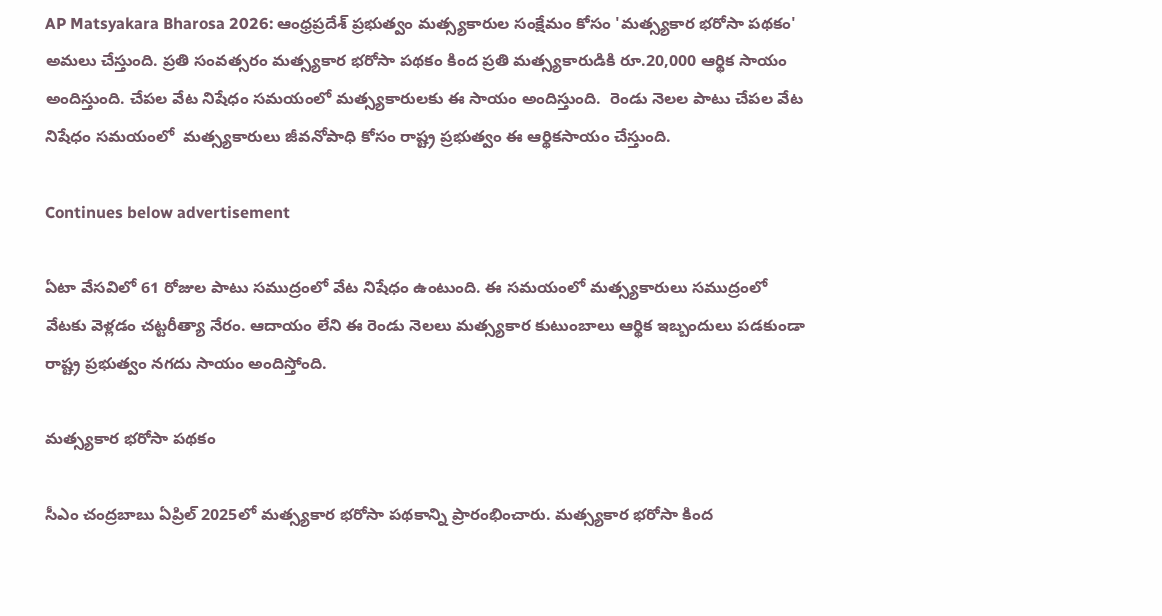AP Matsyakara Bharosa 2026: ఆంధ్రప్రదేశ్ ప్రభుత్వం మత్స్యకారుల సంక్షేమం కోసం 'మత్స్యకార భరోసా పథకం' అమలు చేస్తుంది. ప్రతి సంవత్సరం మత్స్యకార భరోసా పథకం కింద ప్రతి మత్స్యకారుడికి రూ.20,000 ఆర్థిక సాయం అందిస్తుంది. చేపల వేట నిషేధం సమయంలో మత్స్యకారులకు ఈ సాయం అందిస్తుంది.  రెండు నెలల పాటు చేపల వేట నిషేధం సమయంలో  మత్స్యకారులు జీవనోపాధి కోసం రాష్ట్ర ప్రభుత్వం ఈ ఆర్థికసాయం చేస్తుంది.

Continues below advertisement

ఏటా వేసవిలో 61 రోజుల పాటు సముద్రంలో వేట నిషేధం ఉంటుంది. ఈ సమయంలో మత్స్యకారులు సముద్రంలో వేటకు వెళ్లడం చట్టరీత్యా నేరం. ఆదాయం లేని ఈ రెండు నెలలు మత్స్యకార కుటుంబాలు ఆర్థిక ఇబ్బందులు పడకుండా రాష్ట్ర ప్రభుత్వం నగదు సాయం అందిస్తోంది.

మత్స్యకార భరోసా పథకం

సీఎం చంద్రబాబు ఏప్రిల్ 2025లో మత్స్యకార భరోసా పథకాన్ని ప్రారంభించారు. మత్స్యకార భరోసా కింద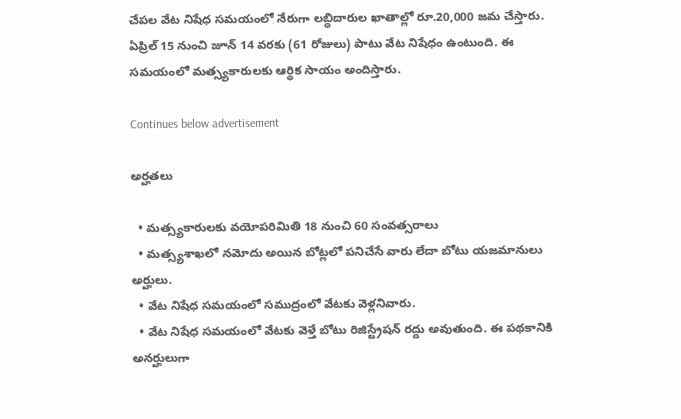చేపల వేట నిషేధ సమయంలో నేరుగా లబ్ధిదారుల ఖాతాల్లో రూ.20,000 జమ చేస్తారు.  ఏప్రిల్ 15 నుంచి జూన్ 14 వరకు (61 రోజులు) పాటు వేట నిషేధం ఉంటుంది. ఈ సమయంలో మత్స్యకారులకు ఆర్థిక సాయం అందిస్తారు.

Continues below advertisement

అర్హతలు

  • మత్స్యకారులకు వయోపరిమితి 18 నుంచి 60 సంవత్సరాలు
  • మత్స్యశాఖలో నమోదు అయిన బోట్లలో పనిచేసే వారు లేదా బోటు యజమానులు అర్హులు.
  • వేట నిషేధ సమయంలో సముద్రంలో వేటకు వెళ్లనివారు.
  • వేట నిషేధ సమయంలో వేటకు వెళ్తే బోటు రిజిస్ట్రేషన్ రద్దు అవుతుంది. ఈ పథకానికి అనర్హులుగా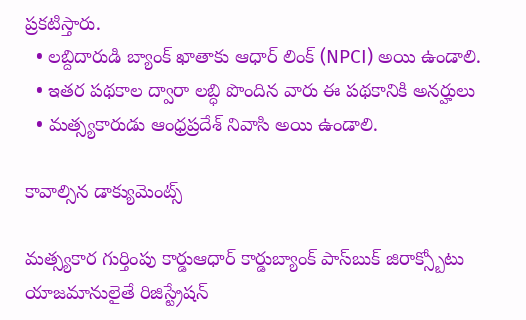ప్రకటిస్తారు.
  • లబ్దిదారుడి బ్యాంక్ ఖాతాకు ఆధార్ లింక్ (NPCI) అయి ఉండాలి.
  • ఇతర పథకాల ద్వారా లబ్ధి పొందిన వారు ఈ పథకానికి అనర్హులు
  • మత్స్యకారుడు ఆంధ్రప్రదేశ్ నివాసి అయి ఉండాలి.

కావాల్సిన డాక్యుమెంట్స్

మత్స్యకార గుర్తింపు కార్డుఆధార్ కార్డుబ్యాంక్ పాస్‌బుక్ జిరాక్స్బోటు యాజమానులైతే రిజిస్ట్రేషన్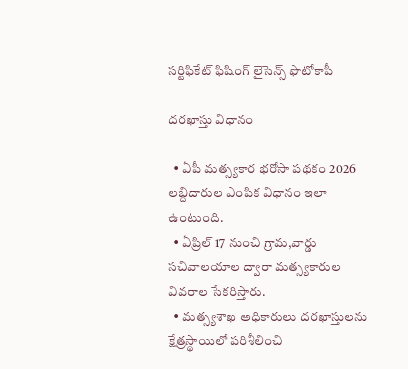సర్టిఫికేట్ ఫిషింగ్ లైసెన్స్ ఫొటోకాపీ

దరఖాస్తు విధానం

  • ఏపీ మత్స్యకార భరోసా పథకం 2026 లబ్దిదారుల ఎంపిక విధానం ఇలా ఉంటుంది.
  • ఏప్రిల్ 17 నుంచి గ్రామ,వార్డు సచివాలయాల ద్వారా మత్స్యకారుల వివరాల సేకరిస్తారు.
  • మత్స్యశాఖ అధికారులు దరఖాస్తులను క్షేత్రస్థాయిలో పరిశీలించి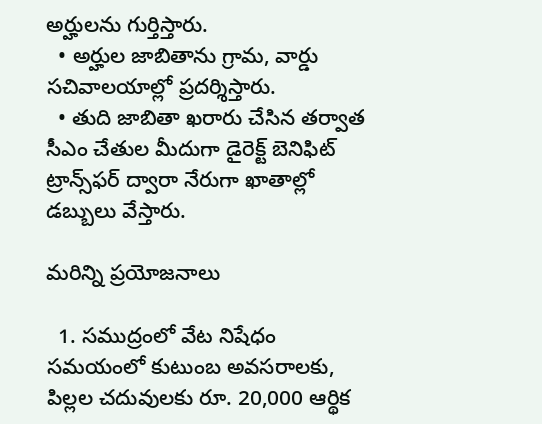అర్హులను గుర్తిస్తారు.
  • అర్హుల జాబితాను గ్రామ, వార్డు సచివాలయాల్లో ప్రదర్శిస్తారు.
  • తుది జాబితా ఖరారు చేసిన తర్వాత సీఎం చేతుల మీదుగా డైరెక్ట్ బెనిఫిట్ ట్రాన్స్‌ఫర్ ద్వారా నేరుగా ఖాతాల్లో డబ్బులు వేస్తారు.

మరిన్ని ప్రయోజనాలు

  1. సముద్రంలో వేట నిషేధం సమయంలో కుటుంబ అవసరాలకు, పిల్లల చదువులకు రూ. 20,000 ఆర్థిక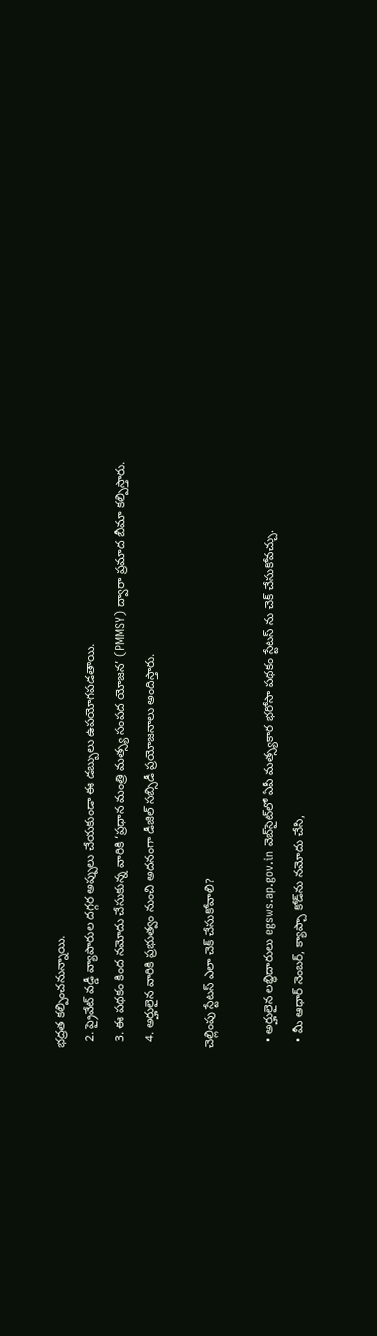భద్రత కల్పించనున్నాయి.
  2. ప్రైవేట్ వడ్డీ వ్యాపారుల దగ్గర అప్పులు చేయకుండా ఈ డబ్బులు ఉపయోగపడతాయి.
  3. ఈ పథకం కింద నమోదు చేసుకున్న వారికి ‘ప్రధాన మంత్రి మత్స్య సంపద యోజన’ (PMMSY) ద్వారా ప్రమాద బీమా కల్పిస్తారు.
  4. అర్హులైన వారికి ప్రభుత్వం నుంచి అదనంగా డీజిల్ సబ్సిడీ ప్రయోజనాలు అందిస్తారు.

చెల్లింపు స్టేటస్ ఎలా చెక్ చేసుకోవాలి?

  • అర్హులైన లబ్ధిదారులు egsws.ap.gov.in వెబ్‌సైట్‌లో ఏపీ మత్స్యకార భరోసా పథకం స్టేటస్ ను చెక్ చేసుకోవచ్చు.
  • మీ ఆధార్ నెంబర్‌, క్యాప్చా కోడ్‌ను నమోదు చేసి,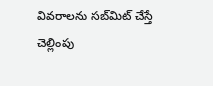వివరాలను సబ్‌మిట్ చేస్తే చెల్లింపు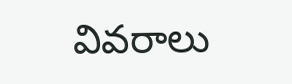వివరాలు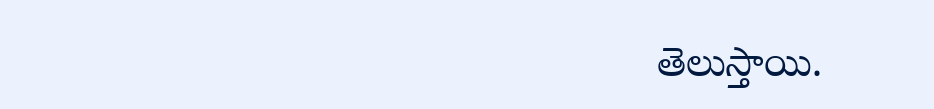తెలుస్తాయి.